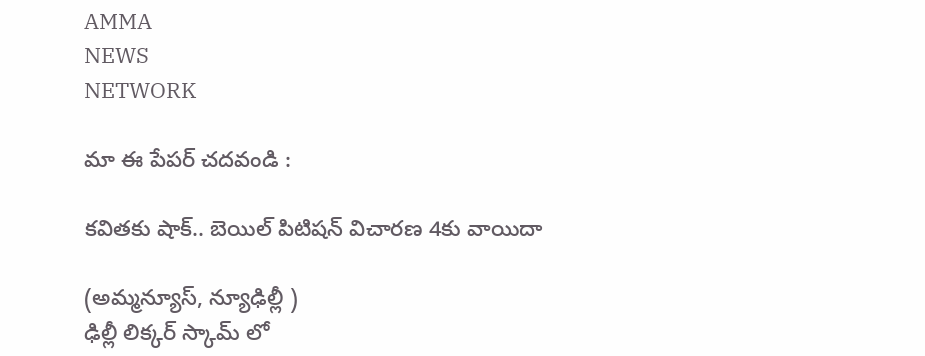AMMA
NEWS
NETWORK

మా ఈ పేపర్ చదవండి :

కవితకు షాక్‌.. బెయిల్‌ పిటిషన్‌ విచారణ 4కు వాయిదా

(అమ్మన్యూస్‌, న్యూఢిల్లీ )
ఢిల్లీ లిక్కర్‌ స్కామ్‌ లో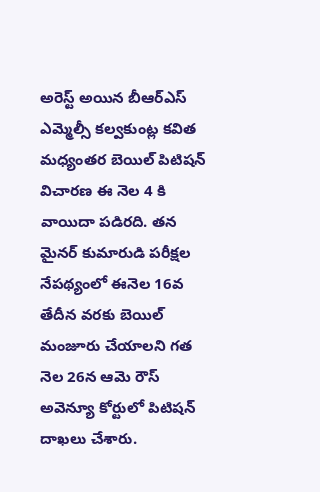అరెస్ట్‌ అయిన బీఆర్‌ఎస్‌ ఎమ్మెల్సీ కల్వకుంట్ల కవిత మధ్యంతర బెయిల్‌ పిటిషన్‌ విచారణ ఈ నెల 4 కి వాయిదా పడిరది. తన మైనర్‌ కుమారుడి పరీక్షల నేపథ్యంలో ఈనెల 16వ తేదీన వరకు బెయిల్‌ మంజూరు చేయాలని గత నెల 26న ఆమె రౌస్‌ అవెన్యూ కోర్టులో పిటిషన్‌ దాఖలు చేశారు.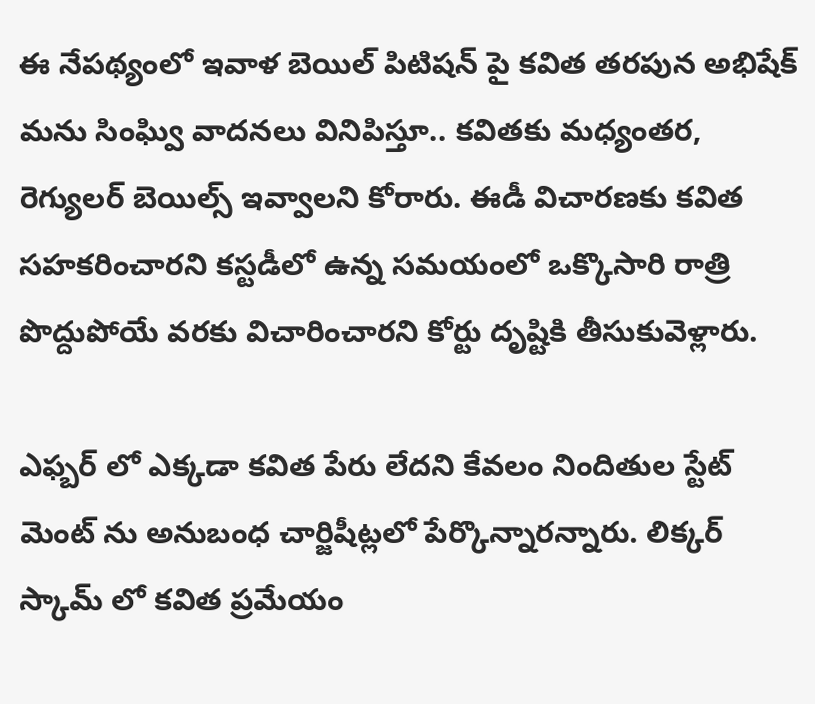ఈ నేపథ్యంలో ఇవాళ బెయిల్‌ పిటిషన్‌ పై కవిత తరపున అభిషేక్‌ మను సింఘ్వి వాదనలు వినిపిస్తూ.. కవితకు మధ్యంతర, రెగ్యులర్‌ బెయిల్స్‌ ఇవ్వాలని కోరారు. ఈడీ విచారణకు కవిత సహకరించారని కస్టడీలో ఉన్న సమయంలో ఒక్కొసారి రాత్రి పొద్దుపోయే వరకు విచారించారని కోర్టు దృష్టికి తీసుకువెళ్లారు.

ఎఫ్బర్‌ లో ఎక్కడా కవిత పేరు లేదని కేవలం నిందితుల స్టేట్‌ మెంట్‌ ను అనుబంధ చార్జిషీట్లలో పేర్కొన్నారన్నారు. లిక్కర్‌ స్కామ్‌ లో కవిత ప్రమేయం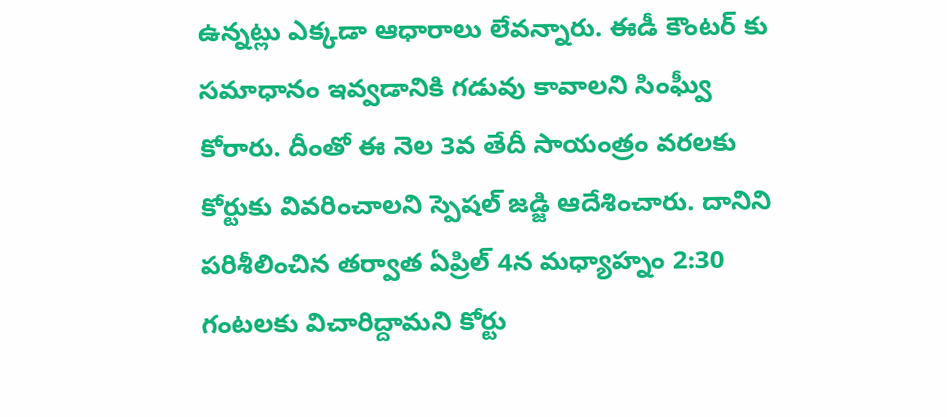ఉన్నట్లు ఎక్కడా ఆధారాలు లేవన్నారు. ఈడీ కౌంటర్‌ కు సమాధానం ఇవ్వడానికి గడువు కావాలని సింఫ్వీు కోరారు. దీంతో ఈ నెల 3వ తేదీ సాయంత్రం వరలకు కోర్టుకు వివరించాలని స్పెషల్‌ జడ్జి ఆదేశించారు. దానిని పరిశీలించిన తర్వాత ఏప్రిల్‌ 4న మధ్యాహ్నం 2:30 గంటలకు విచారిద్దామని కోర్టు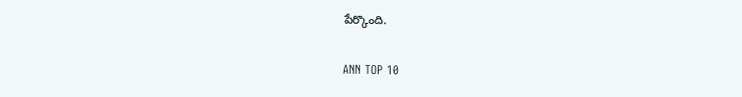పేర్కొంది.

ANN TOP 10